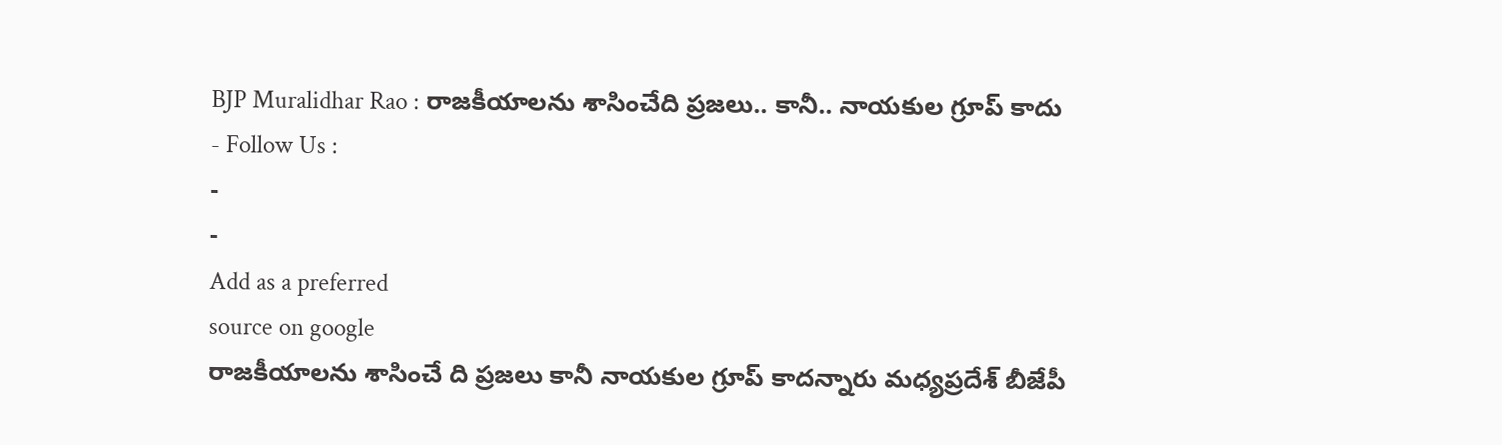BJP Muralidhar Rao : రాజకీయాలను శాసించేది ప్రజలు.. కానీ.. నాయకుల గ్రూప్ కాదు
- Follow Us :
-
-
Add as a preferred
source on google
రాజకీయాలను శాసించే ది ప్రజలు కానీ నాయకుల గ్రూప్ కాదన్నారు మధ్యప్రదేశ్ బీజేపీ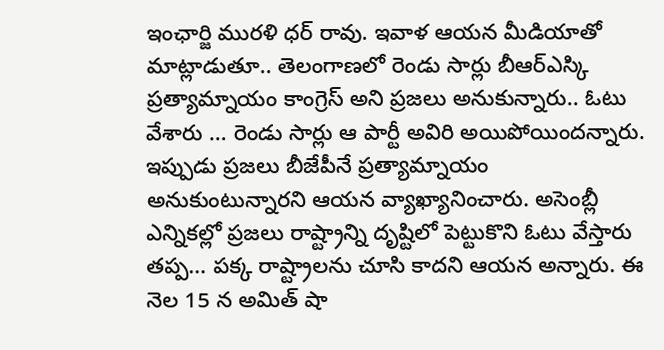ఇంఛార్జి మురళి ధర్ రావు. ఇవాళ ఆయన మీడియాతో మాట్లాడుతూ.. తెలంగాణలో రెండు సార్లు బీఆర్ఎస్కి ప్రత్యామ్నాయం కాంగ్రెస్ అని ప్రజలు అనుకున్నారు.. ఓటు వేశారు … రెండు సార్లు ఆ పార్టీ అవిరి అయిపోయిందన్నారు. ఇప్పుడు ప్రజలు బీజేపీనే ప్రత్యామ్నాయం అనుకుంటున్నారని ఆయన వ్యాఖ్యానించారు. అసెంబ్లీ ఎన్నికల్లో ప్రజలు రాష్ట్రాన్ని దృష్టిలో పెట్టుకొని ఓటు వేస్తారు తప్ప… పక్క రాష్ట్రాలను చూసి కాదని ఆయన అన్నారు. ఈ నెల 15 న అమిత్ షా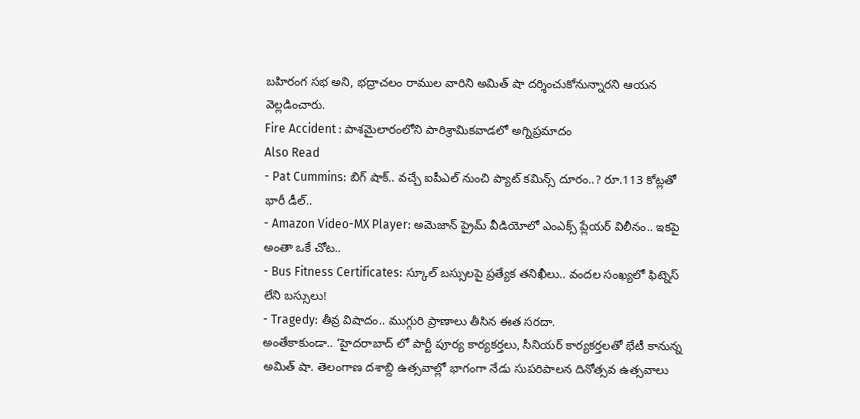బహిరంగ సభ అని, భద్రాచలం రాముల వారిని అమిత్ షా దర్శించుకోనున్నారని ఆయన వెల్లడించారు.
Fire Accident : పాశమైలారంలోని పారిశ్రామికవాడలో అగ్నిప్రమాదం
Also Read
- Pat Cummins: బిగ్ షాక్.. వచ్చే ఐపీఎల్ నుంచి ప్యాట్ కమిన్స్ దూరం..? రూ.113 కోట్లతో భారీ డీల్..
- Amazon Video-MX Player: అమెజాన్ ప్రైమ్ వీడియోలో ఎంఎక్స్ ప్లేయర్ విలీనం.. ఇకపై అంతా ఒకే చోట..
- Bus Fitness Certificates: స్కూల్ బస్సులపై ప్రత్యేక తనిఖీలు.. వందల సంఖ్యలో ఫిట్నెస్ లేని బస్సులు!
- Tragedy: తీవ్ర విషాదం.. ముగ్గురి ప్రాణాలు తీసిన ఈత సరదా.
అంతేకాకుండా.. ‘హైదరాబాద్ లో పార్టీ పూర్య కార్యకర్తలు, సీనియర్ కార్యకర్తలతో భేటీ కానున్న అమిత్ షా. తెలంగాణ దశాబ్ది ఉత్సవాల్లో భాగంగా నేడు సుపరిపాలన దినోత్సవ ఉత్సవాలు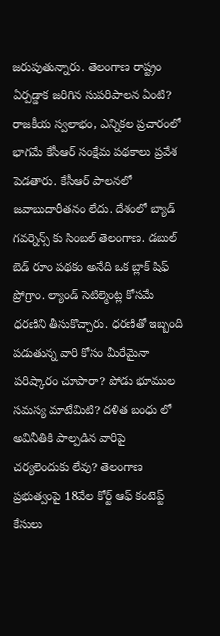జరుపుతున్నారు. తెలంగాణ రాష్ట్రం ఏర్పడ్డాక జరిగిన సుపరిపాలన ఏంటి? రాజకీయ స్వలాభం, ఎన్నికల ప్రచారంలో భాగమే కేసీఆర్ సంక్షేమ పథకాలు ప్రవేశ పెడతారు. కేసీఆర్ పాలనలో జవాబుదారీతనం లేదు. దేశంలో బ్యాడ్ గవర్నెన్స్ కు సింబల్ తెలంగాణ. డబుల్ బెడ్ రూం పథకం అనేది ఒక బ్లాక్ షిఫ్ ప్రోగ్రాం. ల్యాండ్ సెటిల్మెంట్ల కోసమే ధరణిని తీసుకొచ్చారు. ధరణితో ఇబ్బంది పడుతున్న వారి కోసం మీరేమైనా పరిష్కారం చూపారా? పోడు భూముల సమస్య మాటేమిటి? దళిత బంధు లో అవినీతికి పాల్పడిన వారిపై చర్యలెందుకు లేవు? తెలంగాణ ప్రభుత్వంపై 18వేల కోర్ట్ ఆఫ్ కంటెప్ట్ కేసులు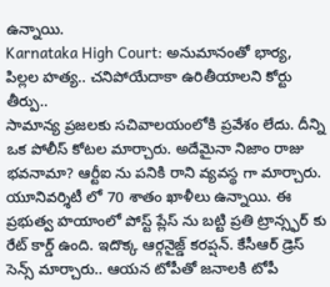ఉన్నాయి.
Karnataka High Court: అనుమానంతో భార్య, పిల్లల హత్య.. చనిపోయేదాకా ఉరితీయాలని కోర్టు తీర్పు..
సామాన్య ప్రజలకు సచివాలయంలోకి ప్రవేశం లేదు. దీన్ని ఒక పోలీస్ కోటల మార్చారు. అదేమైనా నిజాం రాజు భవనామా? ఆర్టీఐ ను పనికి రాని వ్యవస్థ గా మార్చారు. యూనివర్శిటీ లో 70 శాతం ఖాళీలు ఉన్నాయి. ఈ ప్రభుత్వ హయాంలో పోస్ట్ ప్లేస్ ను బట్టి ప్రతి ట్రాన్స్ఫర్ కు రేట్ కార్డ్ ఉంది. ఇదొక్క ఆర్గనైజ్డ్ కరప్షన్. కేసీఆర్ డ్రెస్ సెన్స్ మార్చారు.. ఆయన టోపీతో జనాలకి టోపీ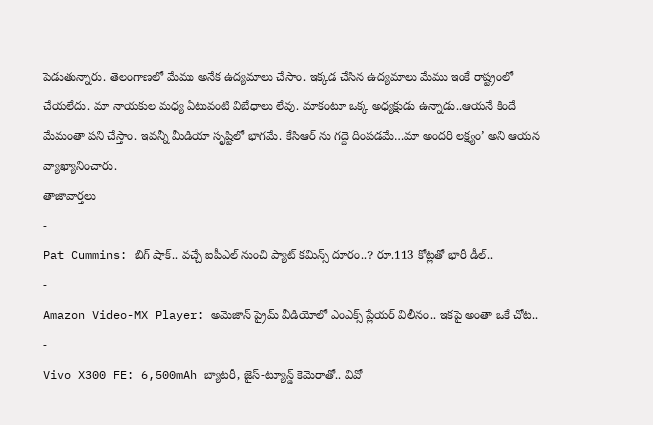పెడుతున్నారు. తెలంగాణలో మేము అనేక ఉద్యమాలు చేసాం. ఇక్కడ చేసిన ఉద్యమాలు మేము ఇంకే రాష్ట్రంలో చేయలేదు. మా నాయకుల మధ్య ఏటువంటి విబేధాలు లేవు. మాకంటూ ఒక్క అధ్యక్షుడు ఉన్నాడు..ఆయనే కిందే మేమంతా పని చేస్తాం. ఇవన్నీ మీడియా సృష్టిలో భాగమే. కేసిఆర్ ను గద్దె దింపడమే…మా అందరి లక్ష్యం’ అని ఆయన వ్యాఖ్యానించారు.
తాజావార్తలు
-
Pat Cummins: బిగ్ షాక్.. వచ్చే ఐపీఎల్ నుంచి ప్యాట్ కమిన్స్ దూరం..? రూ.113 కోట్లతో భారీ డీల్..
-
Amazon Video-MX Player: అమెజాన్ ప్రైమ్ వీడియోలో ఎంఎక్స్ ప్లేయర్ విలీనం.. ఇకపై అంతా ఒకే చోట..
-
Vivo X300 FE: 6,500mAh బ్యాటరీ, జైస్-ట్యూన్డ్ కెమెరాతో.. వివో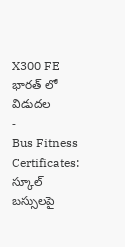X300 FE భారత్ లో విడుదల
-
Bus Fitness Certificates: స్కూల్ బస్సులపై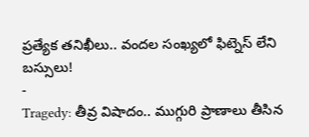ప్రత్యేక తనిఖీలు.. వందల సంఖ్యలో ఫిట్నెస్ లేని బస్సులు!
-
Tragedy: తీవ్ర విషాదం.. ముగ్గురి ప్రాణాలు తీసిన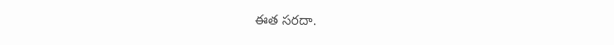ఈత సరదా.